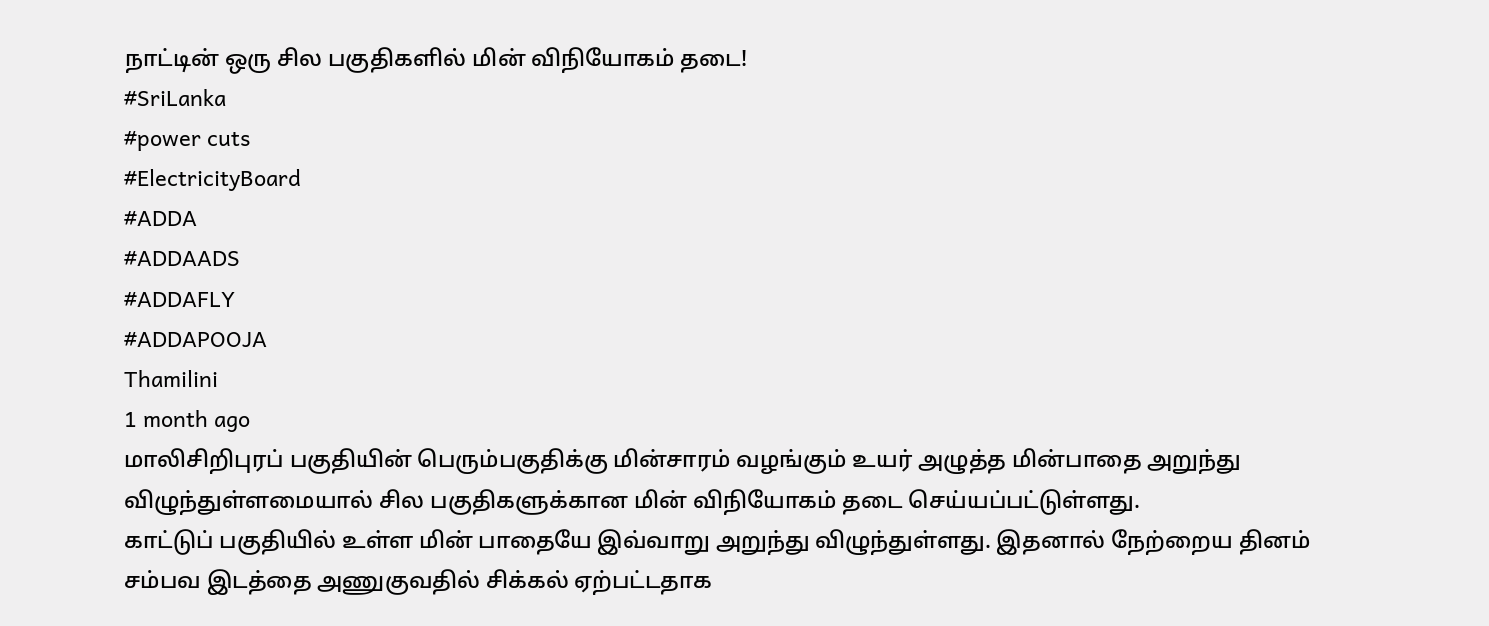நாட்டின் ஒரு சில பகுதிகளில் மின் விநியோகம் தடை!
#SriLanka
#power cuts
#ElectricityBoard
#ADDA
#ADDAADS
#ADDAFLY
#ADDAPOOJA
Thamilini
1 month ago
மாலிசிறிபுரப் பகுதியின் பெரும்பகுதிக்கு மின்சாரம் வழங்கும் உயர் அழுத்த மின்பாதை அறுந்து விழுந்துள்ளமையால் சில பகுதிகளுக்கான மின் விநியோகம் தடை செய்யப்பட்டுள்ளது.
காட்டுப் பகுதியில் உள்ள மின் பாதையே இவ்வாறு அறுந்து விழுந்துள்ளது. இதனால் நேற்றைய தினம் சம்பவ இடத்தை அணுகுவதில் சிக்கல் ஏற்பட்டதாக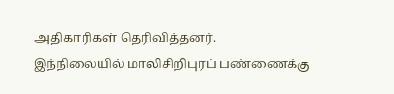அதிகாரிகள் தெரிவித்தனர்.
இந்நிலையில் மாலிசிறிபுரப் பண்ணைக்கு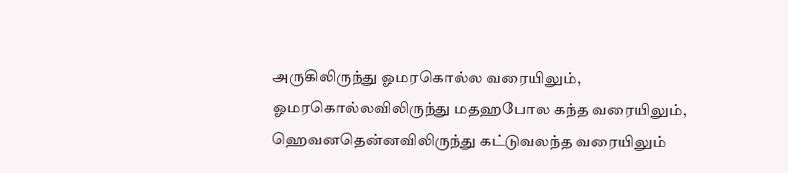அருகிலிருந்து ஓமரகொல்ல வரையிலும், ஓமரகொல்லவிலிருந்து மதஹபோல கந்த வரையிலும், ஹெவனதென்னவிலிருந்து கட்டுவலந்த வரையிலும்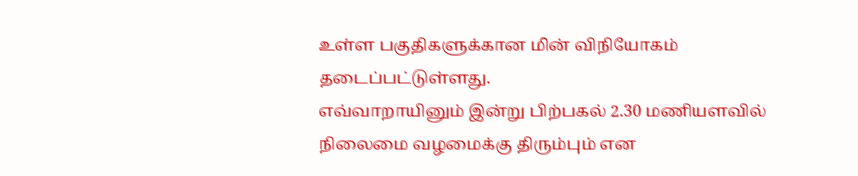உள்ள பகுதிகளுக்கான மின் விநியோகம் தடைப்பட்டுள்ளது.
எவ்வாறாயினும் இன்று பிற்பகல் 2.30 மணியளவில் நிலைமை வழமைக்கு திரும்பும் என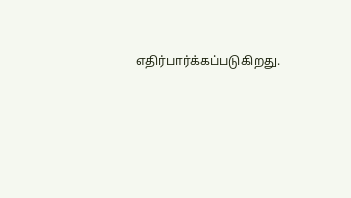எதிர்பார்க்கப்படுகிறது.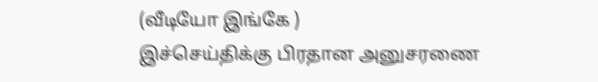(வீடியோ இங்கே )
இச்செய்திக்கு பிரதான அனுசரணை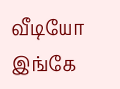வீடியோ இங்கே